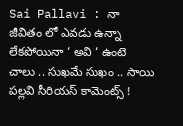Sai Pallavi : నా జీవితం లో ఎవడు ఉన్నా లేకపోయినా ‘ అవి ‘ ఉంటె చాలు .. సుఖమే సుఖం .. సాయి పల్లవి సీరియస్ కామెంట్స్ !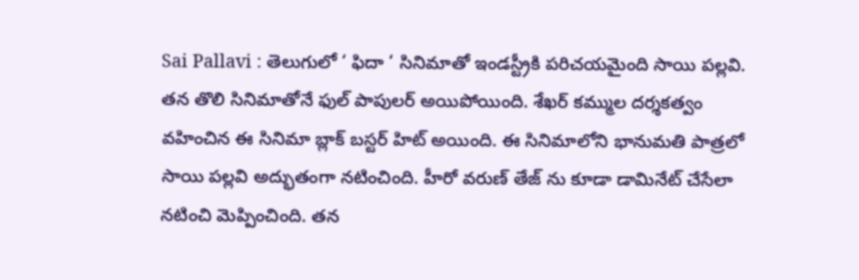Sai Pallavi : తెలుగులో ‘ ఫిదా ‘ సినిమాతో ఇండస్ట్రీకి పరిచయమైంది సాయి పల్లవి. తన తొలి సినిమాతోనే ఫుల్ పాపులర్ అయిపోయింది. శేఖర్ కమ్ముల దర్శకత్వం వహించిన ఈ సినిమా బ్లాక్ బస్టర్ హిట్ అయింది. ఈ సినిమాలోని భానుమతి పాత్రలో సాయి పల్లవి అద్భుతంగా నటించింది. హీరో వరుణ్ తేజ్ ను కూడా డామినేట్ చేసేలా నటించి మెప్పించింది. తన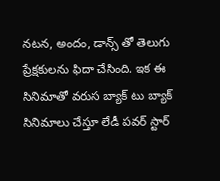నటన, అందం, డాన్స్ తో తెలుగు ప్రేక్షకులను ఫిదా చేసింది. ఇక ఈ సినిమాతో వరుస బ్యాక్ టు బ్యాక్ సినిమాలు చేస్తూ లేడీ పవర్ స్టార్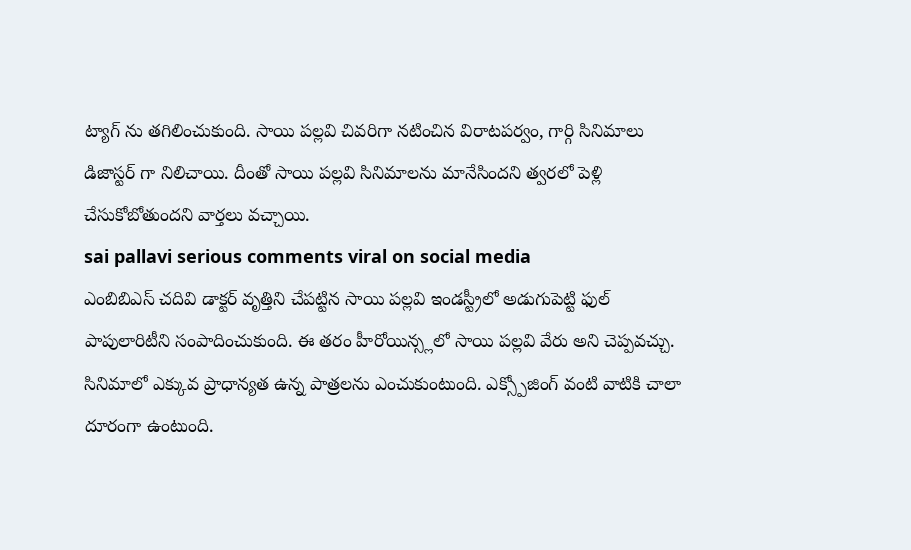ట్యాగ్ ను తగిలించుకుంది. సాయి పల్లవి చివరిగా నటించిన విరాటపర్వం, గార్గి సినిమాలు డిజాస్టర్ గా నిలిచాయి. దీంతో సాయి పల్లవి సినిమాలను మానేసిందని త్వరలో పెళ్లి చేసుకోబోతుందని వార్తలు వచ్చాయి.
sai pallavi serious comments viral on social media
ఎంబిబిఎస్ చదివి డాక్టర్ వృత్తిని చేపట్టిన సాయి పల్లవి ఇండస్ట్రీలో అడుగుపెట్టి ఫుల్ పాపులారిటీని సంపాదించుకుంది. ఈ తరం హీరోయిన్స్లలో సాయి పల్లవి వేరు అని చెప్పవచ్చు. సినిమాలో ఎక్కువ ప్రాధాన్యత ఉన్న పాత్రలను ఎంచుకుంటుంది. ఎక్స్పోజింగ్ వంటి వాటికి చాలా దూరంగా ఉంటుంది.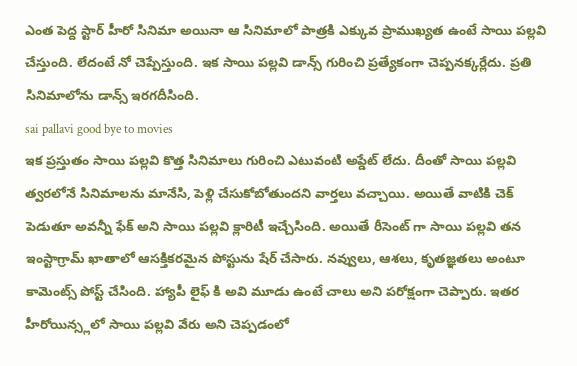ఎంత పెద్ద స్టార్ హీరో సినిమా అయినా ఆ సినిమాలో పాత్రకి ఎక్కువ ప్రాముఖ్యత ఉంటే సాయి పల్లవి చేస్తుంది. లేదంటే నో చెప్పేస్తుంది. ఇక సాయి పల్లవి డాన్స్ గురించి ప్రత్యేకంగా చెప్పనక్కర్లేదు. ప్రతి సినిమాలోను డాన్స్ ఇరగదీసింది.
sai pallavi good bye to movies
ఇక ప్రస్తుతం సాయి పల్లవి కొత్త సినిమాలు గురించి ఎటువంటి అప్డేట్ లేదు. దీంతో సాయి పల్లవి త్వరలోనే సినిమాలను మానేసి, పెళ్లి చేసుకోబోతుందని వార్తలు వచ్చాయి. అయితే వాటికి చెక్ పెడుతూ అవన్నీ ఫేక్ అని సాయి పల్లవి క్లారిటీ ఇచ్చేసింది. అయితే రీసెంట్ గా సాయి పల్లవి తన ఇంస్టాగ్రామ్ ఖాతాలో ఆసక్తికరమైన పోస్టును షేర్ చేసారు. నవ్వులు, ఆశలు, కృతజ్ఞతలు అంటూ కామెంట్స్ పోస్ట్ చేసింది. హ్యాపీ లైఫ్ కి అవి మూడు ఉంటే చాలు అని పరోక్షంగా చెప్పారు. ఇతర హీరోయిన్స్లలో సాయి పల్లవి వేరు అని చెప్పడంలో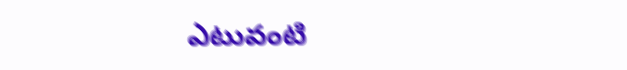ఎటువంటి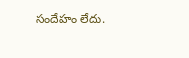సందేహం లేదు.